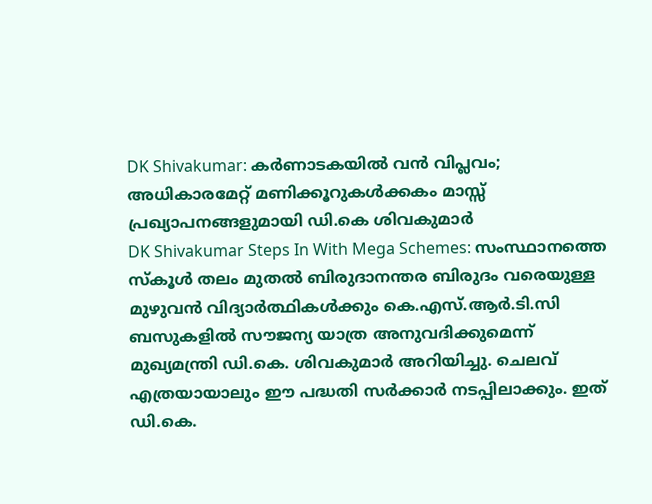DK Shivakumar: കർണാടകയിൽ വൻ വിപ്ലവം; അധികാരമേറ്റ് മണിക്കൂറുകൾക്കകം മാസ്സ് പ്രഖ്യാപനങ്ങളുമായി ഡി.കെ ശിവകുമാർ
DK Shivakumar Steps In With Mega Schemes: സംസ്ഥാനത്തെ സ്കൂൾ തലം മുതൽ ബിരുദാനന്തര ബിരുദം വരെയുള്ള മുഴുവൻ വിദ്യാർത്ഥികൾക്കും കെ.എസ്.ആർ.ടി.സി ബസുകളിൽ സൗജന്യ യാത്ര അനുവദിക്കുമെന്ന് മുഖ്യമന്ത്രി ഡി.കെ. ശിവകുമാർ അറിയിച്ചു. ചെലവ് എത്രയായാലും ഈ പദ്ധതി സർക്കാർ നടപ്പിലാക്കും. ഇത് ഡി.കെ.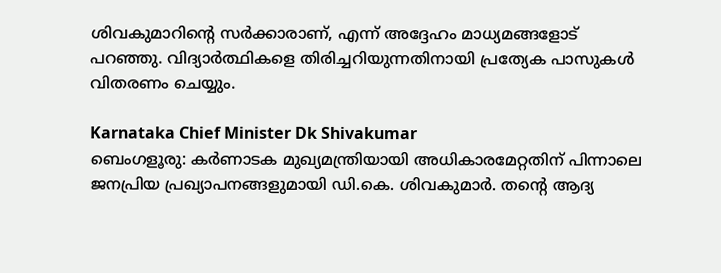ശിവകുമാറിന്റെ സർക്കാരാണ്, എന്ന് അദ്ദേഹം മാധ്യമങ്ങളോട് പറഞ്ഞു. വിദ്യാർത്ഥികളെ തിരിച്ചറിയുന്നതിനായി പ്രത്യേക പാസുകൾ വിതരണം ചെയ്യും.

Karnataka Chief Minister Dk Shivakumar
ബെംഗളൂരു: കർണാടക മുഖ്യമന്ത്രിയായി അധികാരമേറ്റതിന് പിന്നാലെ ജനപ്രിയ പ്രഖ്യാപനങ്ങളുമായി ഡി.കെ. ശിവകുമാർ. തന്റെ ആദ്യ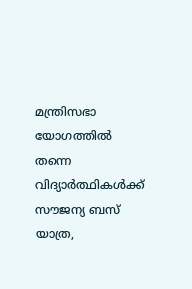മന്ത്രിസഭാ യോഗത്തിൽ തന്നെ വിദ്യാർത്ഥികൾക്ക് സൗജന്യ ബസ് യാത്ര,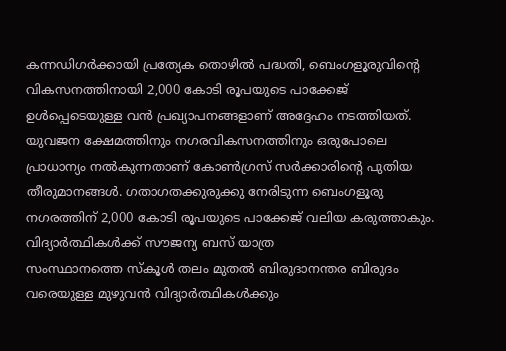കന്നഡിഗർക്കായി പ്രത്യേക തൊഴിൽ പദ്ധതി, ബെംഗളൂരുവിന്റെ വികസനത്തിനായി 2,000 കോടി രൂപയുടെ പാക്കേജ് ഉൾപ്പെടെയുള്ള വൻ പ്രഖ്യാപനങ്ങളാണ് അദ്ദേഹം നടത്തിയത്.
യുവജന ക്ഷേമത്തിനും നഗരവികസനത്തിനും ഒരുപോലെ പ്രാധാന്യം നൽകുന്നതാണ് കോൺഗ്രസ് സർക്കാരിന്റെ പുതിയ തീരുമാനങ്ങൾ. ഗതാഗതക്കുരുക്കു നേരിടുന്ന ബെംഗളൂരു നഗരത്തിന് 2,000 കോടി രൂപയുടെ പാക്കേജ് വലിയ കരുത്താകും.
വിദ്യാർത്ഥികൾക്ക് സൗജന്യ ബസ് യാത്ര
സംസ്ഥാനത്തെ സ്കൂൾ തലം മുതൽ ബിരുദാനന്തര ബിരുദം വരെയുള്ള മുഴുവൻ വിദ്യാർത്ഥികൾക്കും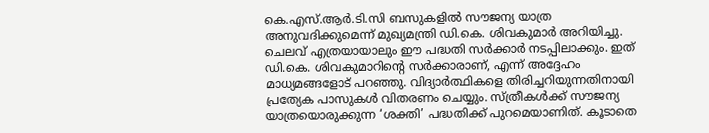കെ.എസ്.ആർ.ടി.സി ബസുകളിൽ സൗജന്യ യാത്ര അനുവദിക്കുമെന്ന് മുഖ്യമന്ത്രി ഡി.കെ. ശിവകുമാർ അറിയിച്ചു. ചെലവ് എത്രയായാലും ഈ പദ്ധതി സർക്കാർ നടപ്പിലാക്കും. ഇത് ഡി.കെ. ശിവകുമാറിന്റെ സർക്കാരാണ്, എന്ന് അദ്ദേഹം മാധ്യമങ്ങളോട് പറഞ്ഞു. വിദ്യാർത്ഥികളെ തിരിച്ചറിയുന്നതിനായി പ്രത്യേക പാസുകൾ വിതരണം ചെയ്യും. സ്ത്രീകൾക്ക് സൗജന്യ യാത്രയൊരുക്കുന്ന ‘ശക്തി’ പദ്ധതിക്ക് പുറമെയാണിത്. കൂടാതെ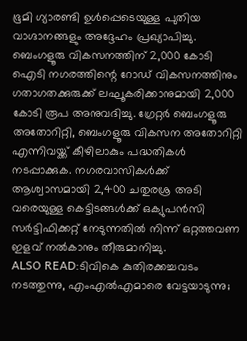ഭൂമി ഗ്യാരണ്ടി ഉൾപ്പെടെയുള്ള പുതിയ വാഗ്ദാനങ്ങളും അദ്ദേഹം പ്രഖ്യാപിച്ചു.
ബെംഗളൂരു വികസനത്തിന് 2,000 കോടി
ഐടി നഗരത്തിന്റെ റോഡ് വികസനത്തിനും ഗതാഗതക്കുരുക്ക് ലഘൂകരിക്കാനുമായി 2,000 കോടി രൂപ അനുവദിച്ചു. ഗ്രേറ്റർ ബെംഗളൂരു അതോറിറ്റി, ബെംഗളൂരു വികസന അതോറിറ്റി എന്നിവയ്ക്ക് കീഴിലാകും പദ്ധതികൾ നടപ്പാക്കുക. നഗരവാസികൾക്ക് ആശ്വാസമായി 2,400 ചതുരശ്ര അടി വരെയുള്ള കെട്ടിടങ്ങൾക്ക് ഒക്യുപൻസി സർട്ടിഫിക്കറ്റ് നേടുന്നതിൽ നിന്ന് ഒറ്റത്തവണ ഇളവ് നൽകാനും തീരുമാനിച്ചു.
ALSO READ:ടിവികെ കുതിരക്കച്ചവടം നടത്തുന്നു, എംഎൽഎമാരെ വേട്ടയാടുന്നു;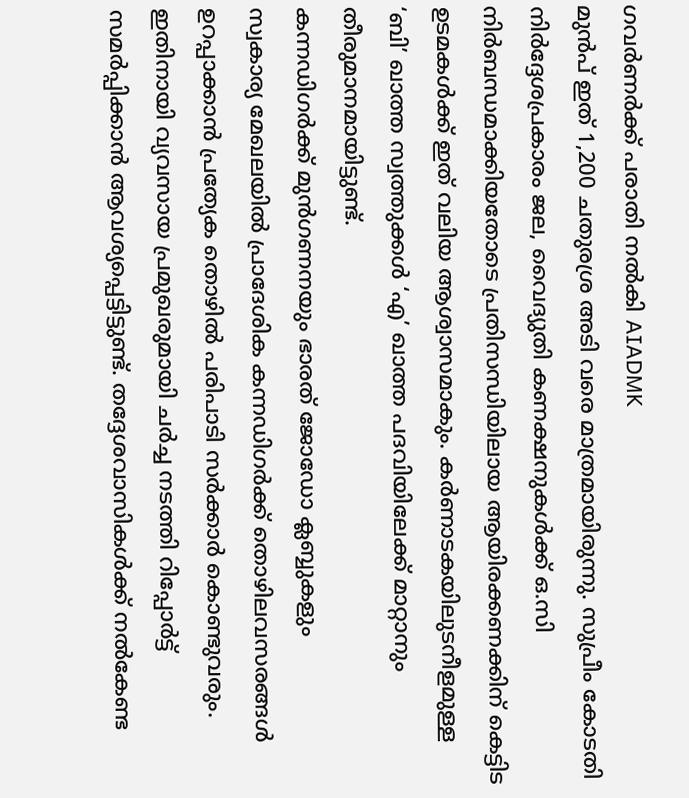ഗവർണർക്ക് പരാതി നൽകി AIADMK
മുൻപ് ഇത് 1,200 ചതുരശ്ര അടി വരെ മാത്രമായിരുന്നു. സുപ്രീം കോടതി നിർദ്ദേശപ്രകാരം ജല, വൈദ്യുതി കണക്ഷനുകൾക്ക് ഒ.സി നിർബന്ധമാക്കിയതോടെ പ്രതിസന്ധിയിലായ ആയിരക്കണക്കിന് കെട്ടിട ഉടമകൾക്ക് ഇത് വലിയ ആശ്വാസമാകും. കർണാടകയിലുടനീളമുള്ള ‘ബി’ ഖാത്ത സ്വത്തുക്കൾ ‘എ’ ഖാത്ത പദവിയിലേക്ക് മാറ്റാനും തീരുമാനമായിട്ടുണ്ട്.
കന്നഡിഗർക്ക് മുൻഗണനയും ഭാരത് ജോഡോ ക്ലബ്ബുകളും
സ്വകാര്യ മേഖലയിൽ പ്രാദേശിക കന്നഡിഗർക്ക് തൊഴിലവസരങ്ങൾ ഉറപ്പാക്കാൻ പ്രത്യേക തൊഴിൽ പരിപാടി സർക്കാർ കൊണ്ടുവരും. ഇതിനായി വ്യവസായ പ്രമുഖരുമായി ചർച്ച നടത്തി റിപ്പോർട്ട് സമർപ്പിക്കാൻ ആവശ്യപ്പെട്ടിട്ടുണ്ട്. തദ്ദേശവാസികൾക്ക് നൽകേണ്ട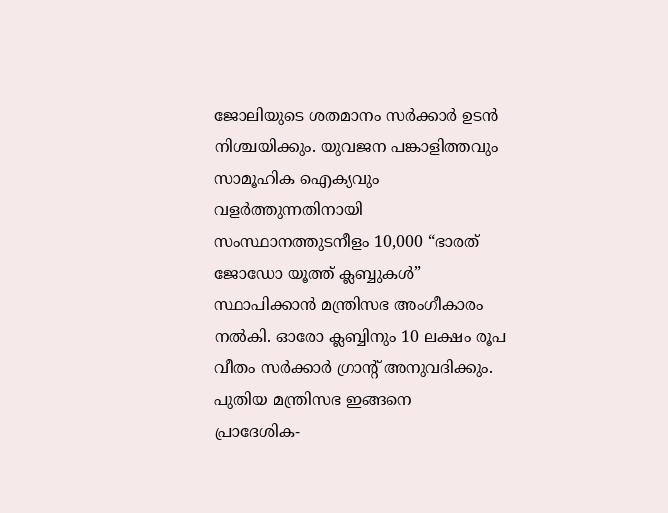ജോലിയുടെ ശതമാനം സർക്കാർ ഉടൻ നിശ്ചയിക്കും. യുവജന പങ്കാളിത്തവും സാമൂഹിക ഐക്യവും വളർത്തുന്നതിനായി സംസ്ഥാനത്തുടനീളം 10,000 “ഭാരത് ജോഡോ യൂത്ത് ക്ലബ്ബുകൾ” സ്ഥാപിക്കാൻ മന്ത്രിസഭ അംഗീകാരം നൽകി. ഓരോ ക്ലബ്ബിനും 10 ലക്ഷം രൂപ വീതം സർക്കാർ ഗ്രാന്റ് അനുവദിക്കും.
പുതിയ മന്ത്രിസഭ ഇങ്ങനെ
പ്രാദേശിക-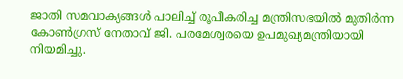ജാതി സമവാക്യങ്ങൾ പാലിച്ച് രൂപീകരിച്ച മന്ത്രിസഭയിൽ മുതിർന്ന കോൺഗ്രസ് നേതാവ് ജി. പരമേശ്വരയെ ഉപമുഖ്യമന്ത്രിയായി നിയമിച്ചു.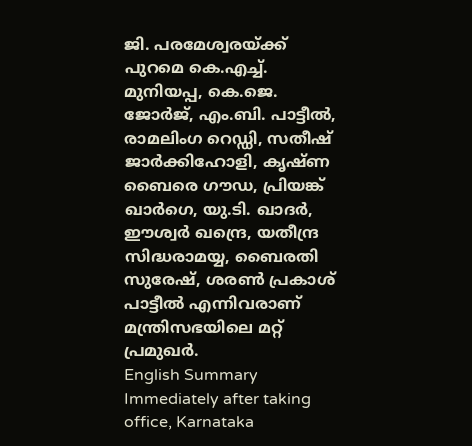ജി. പരമേശ്വരയ്ക്ക് പുറമെ കെ.എച്ച്. മുനിയപ്പ, കെ.ജെ. ജോർജ്, എം.ബി. പാട്ടീൽ, രാമലിംഗ റെഡ്ഡി, സതീഷ് ജാർക്കിഹോളി, കൃഷ്ണ ബൈരെ ഗൗഡ, പ്രിയങ്ക് ഖാർഗെ, യു.ടി. ഖാദർ, ഈശ്വർ ഖന്ദ്രെ, യതീന്ദ്ര സിദ്ധരാമയ്യ, ബൈരതി സുരേഷ്, ശരൺ പ്രകാശ് പാട്ടീൽ എന്നിവരാണ് മന്ത്രിസഭയിലെ മറ്റ് പ്രമുഖർ.
English Summary
Immediately after taking office, Karnataka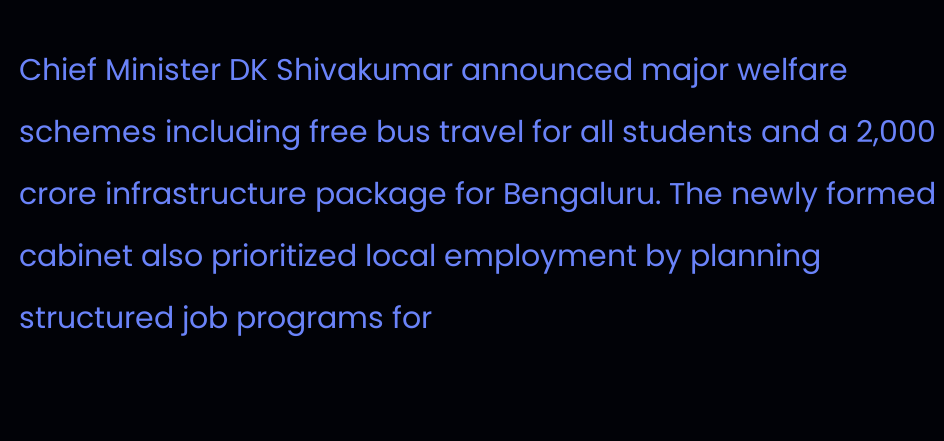Chief Minister DK Shivakumar announced major welfare schemes including free bus travel for all students and a 2,000 crore infrastructure package for Bengaluru. The newly formed cabinet also prioritized local employment by planning structured job programs for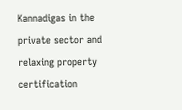Kannadigas in the private sector and relaxing property certification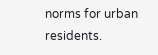norms for urban residents.